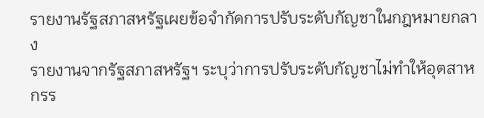รายงานรัฐสภาสหรัฐเผยข้อจำกัดการปรับระดับกัญชาในกฎหมายกลาง
รายงานจากรัฐสภาสหรัฐฯ ระบุว่าการปรับระดับกัญชาไม่ทำให้อุตสาหกรร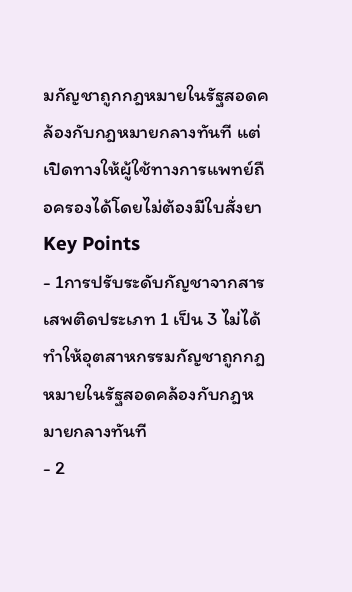มกัญชาถูกกฎหมายในรัฐสอดคล้องกับกฎหมายกลางทันที แต่เปิดทางให้ผู้ใช้ทางการแพทย์ถือครองได้โดยไม่ต้องมีใบสั่งยา
Key Points
- 1การปรับระดับกัญชาจากสารเสพติดประเภท 1 เป็น 3 ไม่ได้ทำให้อุตสาหกรรมกัญชาถูกกฎหมายในรัฐสอดคล้องกับกฎหมายกลางทันที
- 2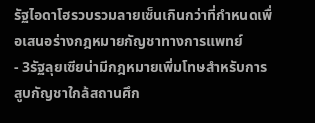รัฐไอดาโฮรวบรวมลายเซ็นเกินกว่าที่กำหนดเพื่อเสนอร่างกฎหมายกัญชาทางการแพทย์
- 3รัฐลุยเซียน่ามีกฎหมายเพิ่มโทษสำหรับการสูบกัญชาใกล้สถานศึก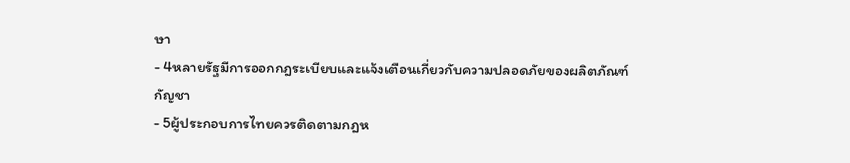ษา
- 4หลายรัฐมีการออกกฎระเบียบและแจ้งเตือนเกี่ยวกับความปลอดภัยของผลิตภัณฑ์กัญชา
- 5ผู้ประกอบการไทยควรติดตามกฎห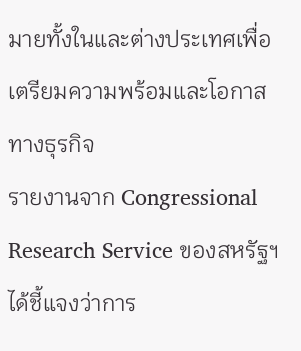มายทั้งในและต่างประเทศเพื่อเตรียมความพร้อมและโอกาสทางธุรกิจ
รายงานจาก Congressional Research Service ของสหรัฐฯ ได้ชี้แจงว่าการ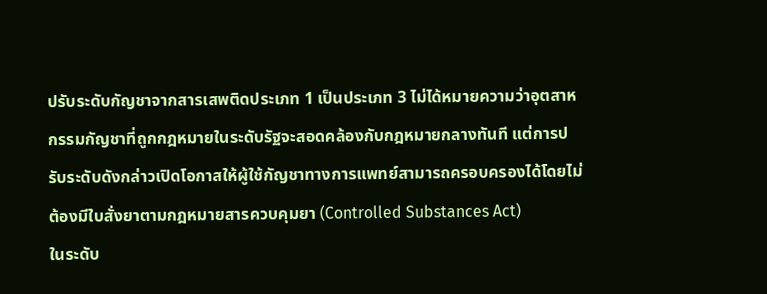ปรับระดับกัญชาจากสารเสพติดประเภท 1 เป็นประเภท 3 ไม่ได้หมายความว่าอุตสาหกรรมกัญชาที่ถูกกฎหมายในระดับรัฐจะสอดคล้องกับกฎหมายกลางทันที แต่การปรับระดับดังกล่าวเปิดโอกาสให้ผู้ใช้กัญชาทางการแพทย์สามารถครอบครองได้โดยไม่ต้องมีใบสั่งยาตามกฎหมายสารควบคุมยา (Controlled Substances Act)
ในระดับ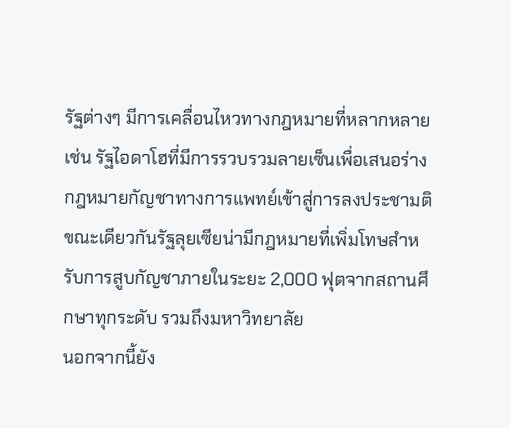รัฐต่างๆ มีการเคลื่อนไหวทางกฎหมายที่หลากหลาย เช่น รัฐไอดาโฮที่มีการรวบรวมลายเซ็นเพื่อเสนอร่างกฎหมายกัญชาทางการแพทย์เข้าสู่การลงประชามติ ขณะเดียวกันรัฐลุยเซียน่ามีกฎหมายที่เพิ่มโทษสำหรับการสูบกัญชาภายในระยะ 2,000 ฟุตจากสถานศึกษาทุกระดับ รวมถึงมหาวิทยาลัย
นอกจากนี้ยัง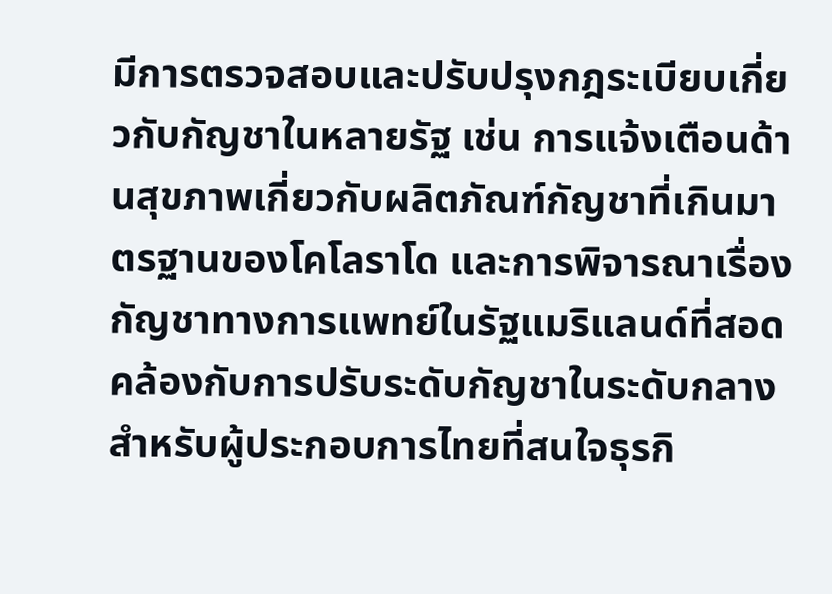มีการตรวจสอบและปรับปรุงกฎระเบียบเกี่ยวกับกัญชาในหลายรัฐ เช่น การแจ้งเตือนด้านสุขภาพเกี่ยวกับผลิตภัณฑ์กัญชาที่เกินมาตรฐานของโคโลราโด และการพิจารณาเรื่องกัญชาทางการแพทย์ในรัฐแมริแลนด์ที่สอดคล้องกับการปรับระดับกัญชาในระดับกลาง
สำหรับผู้ประกอบการไทยที่สนใจธุรกิ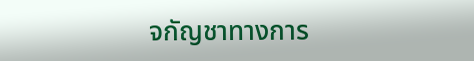จกัญชาทางการ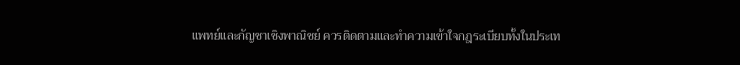แพทย์และกัญชาเชิงพาณิชย์ ควรติดตามและทำความเข้าใจกฎระเบียบทั้งในประเท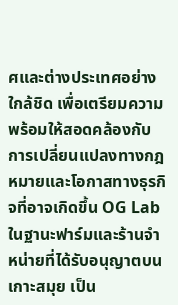ศและต่างประเทศอย่างใกล้ชิด เพื่อเตรียมความพร้อมให้สอดคล้องกับการเปลี่ยนแปลงทางกฎหมายและโอกาสทางธุรกิจที่อาจเกิดขึ้น OG Lab ในฐานะฟาร์มและร้านจำหน่ายที่ได้รับอนุญาตบนเกาะสมุย เป็น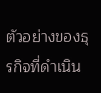ตัวอย่างของธุรกิจที่ดำเนิน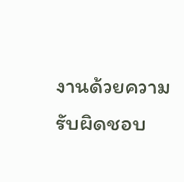งานด้วยความรับผิดชอบ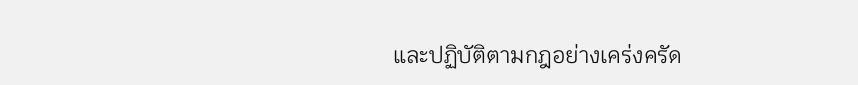และปฏิบัติตามกฎอย่างเคร่งครัด